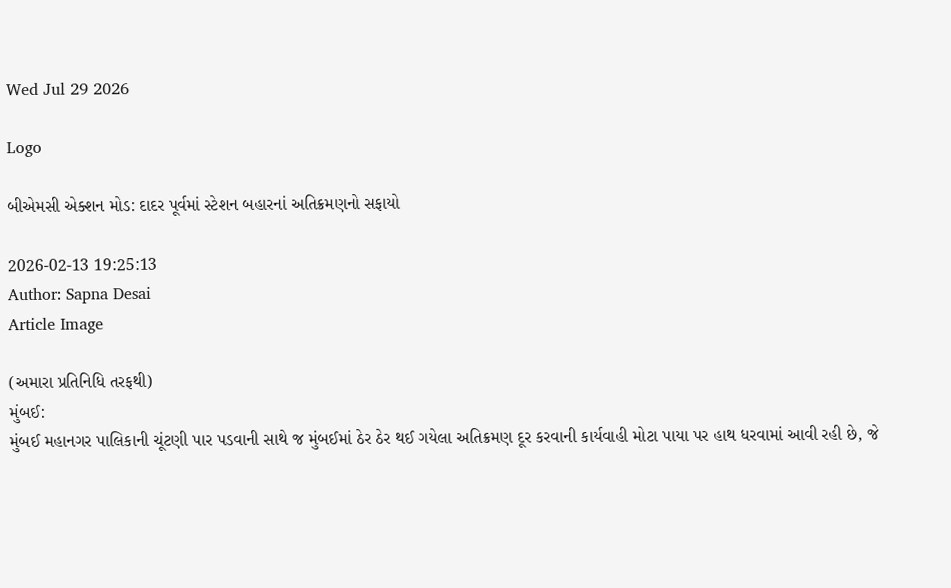Wed Jul 29 2026

Logo

બીએમસી એક્શન મોડ: દાદર પૂર્વમાં સ્ટેશન બહારનાં અતિક્રમણનો સફાયો

2026-02-13 19:25:13
Author: Sapna Desai
Article Image

(અમારા પ્રતિનિધિ તરફથી)
મુંબઈ:
મુંબઈ મહાનગર પાલિકાની ચૂંટણી પાર પડવાની સાથે જ મુંબઈમાં ઠેર ઠેર થઈ ગયેલા અતિક્રમણ દૂર કરવાની કાર્યવાહી મોટા પાયા પર હાથ ધરવામાં આવી રહી છે, જે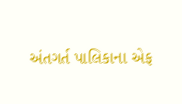અંતગર્ત પાલિકાના એફ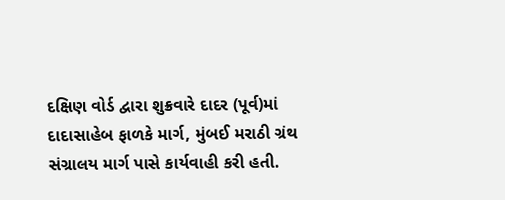દક્ષિણ વોર્ડ દ્વારા શુક્રવારે દાદર (પૂર્વ)માં  દાદાસાહેબ ફાળકે માર્ગ, મુંબઈ મરાઠી ગ્રંથ સંગ્રાલય માર્ગ પાસે કાર્યવાહી કરી હતી.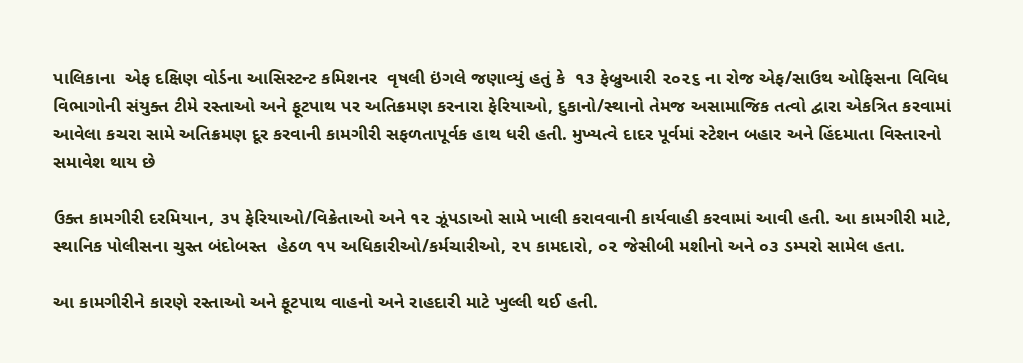પાલિકાના  એફ દક્ષિણ વોર્ડના આસિસ્ટન્ટ કમિશનર  વૃષલી ઇંગલે જણાવ્યું હતું કે  ૧૩ ફેબ્રુઆરી ૨૦૨૬ ના રોજ એફ/સાઉથ ઓફિસના વિવિધ વિભાગોની સંયુક્ત ટીમે રસ્તાઓ અને ફૂટપાથ પર અતિક્રમણ કરનારા ફેરિયાઓ, દુકાનો/સ્થાનો તેમજ અસામાજિક તત્વો દ્વારા એકત્રિત કરવામાં આવેલા કચરા સામે અતિક્રમણ દૂર કરવાની કામગીરી સફળતાપૂર્વક હાથ ધરી હતી. મુખ્યત્વે દાદર પૂર્વમાં સ્ટેશન બહાર અને હિંદમાતા વિસ્તારનો સમાવેશ થાય છે

ઉક્ત કામગીરી દરમિયાન, ૩૫ ફેરિયાઓ/વિક્રેતાઓ અને ૧૨ ઝૂંપડાઓ સામે ખાલી કરાવવાની કાર્યવાહી કરવામાં આવી હતી. આ કામગીરી માટે, સ્થાનિક પોલીસના ચુસ્ત બંદોબસ્ત  હેઠળ ૧૫ અધિકારીઓ/કર્મચારીઓ, ૨૫ કામદારો, ૦૨ જેસીબી મશીનો અને ૦૩ ડમ્પરો સામેલ હતા.

આ કામગીરીને કારણે રસ્તાઓ અને ફૂટપાથ વાહનો અને રાહદારી માટે ખુલ્લી થઈ હતી.